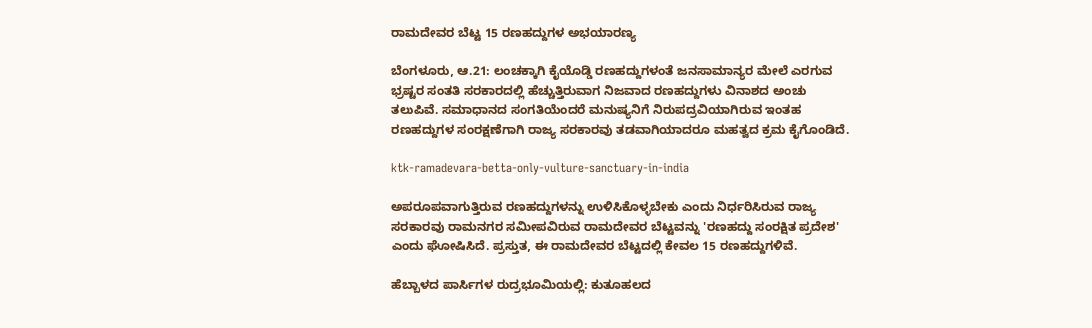ರಾಮದೇವರ ಬೆಟ್ಟ 15 ರಣಹದ್ದುಗಳ ಅಭಯಾರಣ್ಯ

ಬೆಂಗಳೂರು, ಆ.21: ಲಂಚಕ್ಕಾಗಿ ಕೈಯೊಡ್ಡಿ ರಣಹದ್ದುಗಳಂತೆ ಜನಸಾಮಾನ್ಯರ ಮೇಲೆ ಎರಗುವ ಭ್ರಷ್ಟರ ಸಂತತಿ ಸರಕಾರದಲ್ಲಿ ಹೆಚ್ಚುತ್ತಿರುವಾಗ ನಿಜವಾದ ರಣಹದ್ದುಗಳು ವಿನಾಶದ ಅಂಚು ತಲುಪಿವೆ. ಸಮಾಧಾನದ ಸಂಗತಿಯೆಂದರೆ ಮನುಷ್ಯನಿಗೆ ನಿರುಪದ್ರವಿಯಾಗಿರುವ ಇಂತಹ ರಣಹದ್ದುಗಳ ಸಂರಕ್ಷಣೆಗಾಗಿ ರಾಜ್ಯ ಸರಕಾರವು ತಡವಾಗಿಯಾದರೂ ಮಹತ್ವದ ಕ್ರಮ ಕೈಗೊಂಡಿದೆ.

ktk-ramadevara-betta-only-vulture-sanctuary-in-india

ಅಪರೂಪವಾಗುತ್ತಿರುವ ರಣಹದ್ದುಗಳನ್ನು ಉಳಿಸಿಕೊಳ್ಳಬೇಕು ಎಂದು ನಿರ್ಧರಿಸಿರುವ ರಾಜ್ಯ ಸರಕಾರವು ರಾಮನಗರ ಸಮೀಪವಿರುವ ರಾಮದೇವರ ಬೆಟ್ಟವನ್ನು 'ರಣಹದ್ದು ಸಂರಕ್ಷಿತ ಪ್ರದೇಶ' ಎಂದು ಘೋಷಿಸಿದೆ. ಪ್ರಸ್ತುತ, ಈ ರಾಮದೇವರ ಬೆಟ್ಟದಲ್ಲಿ ಕೇವಲ 15 ರಣಹದ್ದುಗಳಿವೆ.

ಹೆಬ್ಬಾಳದ ಪಾರ್ಸಿಗಳ ರುದ್ರಭೂಮಿಯಲ್ಲಿ: ಕುತೂಹಲದ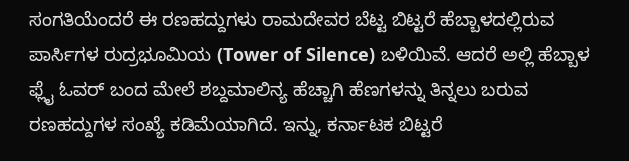ಸಂಗತಿಯೆಂದರೆ ಈ ರಣಹದ್ದುಗಳು ರಾಮದೇವರ ಬೆಟ್ಟ ಬಿಟ್ಟರೆ ಹೆಬ್ಬಾಳದಲ್ಲಿರುವ ಪಾರ್ಸಿಗಳ ರುದ್ರಭೂಮಿಯ (Tower of Silence) ಬಳಿಯಿವೆ. ಆದರೆ ಅಲ್ಲಿ ಹೆಬ್ಬಾಳ ಫ್ಲೈ ಓವರ್ ಬಂದ ಮೇಲೆ ಶಬ್ದಮಾಲಿನ್ಯ ಹೆಚ್ಚಾಗಿ ಹೆಣಗಳನ್ನು ತಿನ್ನಲು ಬರುವ ರಣಹದ್ದುಗಳ ಸಂಖ್ಯೆ ಕಡಿಮೆಯಾಗಿದೆ. ಇನ್ನು, ಕರ್ನಾಟಕ ಬಿಟ್ಟರೆ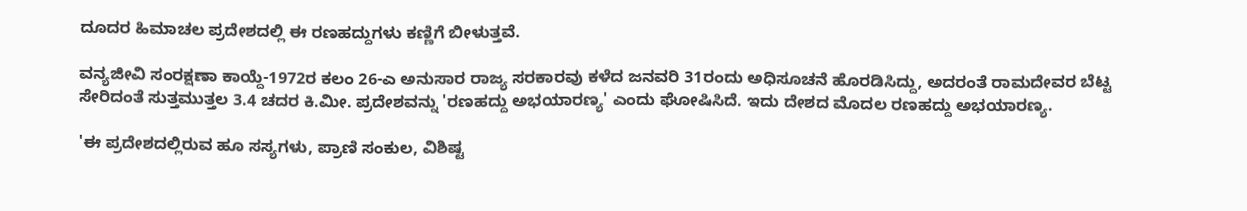ದೂದರ ಹಿಮಾಚಲ ಪ್ರದೇಶದಲ್ಲಿ ಈ ರಣಹದ್ದುಗಳು ಕಣ್ಣಿಗೆ ಬೀಳುತ್ತವೆ.

ವನ್ಯಜೀವಿ ಸಂರಕ್ಷಣಾ ಕಾಯ್ದೆ-1972ರ ಕಲಂ 26-ಎ ಅನುಸಾರ ರಾಜ್ಯ ಸರಕಾರವು ಕಳೆದ ಜನವರಿ 31ರಂದು ಅಧಿಸೂಚನೆ ಹೊರಡಿಸಿದ್ದು, ಅದರಂತೆ ರಾಮದೇವರ ಬೆಟ್ಟ ಸೇರಿದಂತೆ ಸುತ್ತಮುತ್ತಲ 3.4 ಚದರ ಕಿ.ಮೀ. ಪ್ರದೇಶವನ್ನು 'ರಣಹದ್ದು ಅಭಯಾರಣ್ಯ' ಎಂದು ಘೋಷಿಸಿದೆ. ಇದು ದೇಶದ ಮೊದಲ ರಣಹದ್ದು ಅಭಯಾರಣ್ಯ.

'ಈ ಪ್ರದೇಶದಲ್ಲಿರುವ ಹೂ ಸಸ್ಯಗಳು, ಪ್ರಾಣಿ ಸಂಕುಲ, ವಿಶಿಷ್ಟ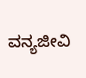ವನ್ಯಜೀವಿ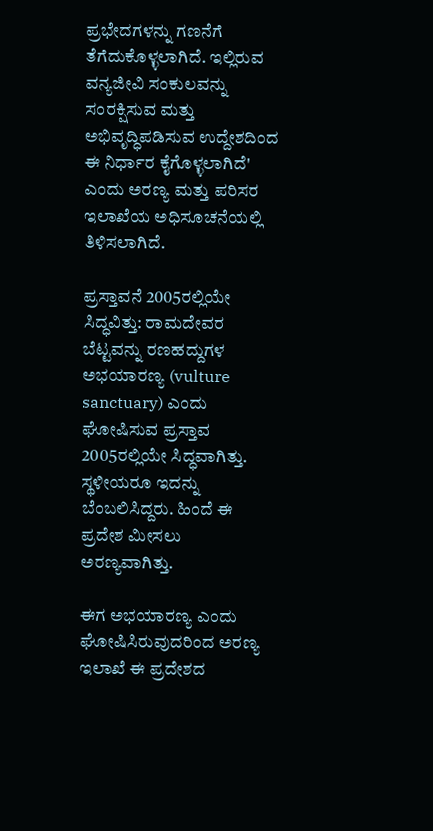ಪ್ರಭೇದಗಳನ್ನು ಗಣನೆಗೆ ತೆಗೆದುಕೊಳ್ಳಲಾಗಿದೆ. ಇಲ್ಲಿರುವ ವನ್ಯಜೀವಿ ಸಂಕುಲವನ್ನು ಸಂರಕ್ಷಿಸುವ ಮತ್ತು ಅಭಿವೃದ್ಧಿಪಡಿಸುವ ಉದ್ದೇಶದಿಂದ ಈ ನಿರ್ಧಾರ ಕೈಗೊಳ್ಳಲಾಗಿದೆ' ಎಂದು ಅರಣ್ಯ ಮತ್ತು ಪರಿಸರ ಇಲಾಖೆಯ ಅಧಿಸೂಚನೆಯಲ್ಲಿ ತಿಳಿಸಲಾಗಿದೆ.

ಪ್ರಸ್ತಾವನೆ 2005ರಲ್ಲಿಯೇ ಸಿದ್ಧವಿತ್ತು: ರಾಮದೇವರ ಬೆಟ್ಟವನ್ನು ರಣಹದ್ದುಗಳ ಅಭಯಾರಣ್ಯ (vulture sanctuary) ಎಂದು ಘೋಷಿಸುವ ಪ್ರಸ್ತಾವ 2005ರಲ್ಲಿಯೇ ಸಿದ್ಧವಾಗಿತ್ತು. ಸ್ಥಳೀಯರೂ ಇದನ್ನು ಬೆಂಬಲಿಸಿದ್ದರು. ಹಿಂದೆ ಈ ಪ್ರದೇಶ ಮೀಸಲು ಅರಣ್ಯವಾಗಿತ್ತು.

ಈಗ ಅಭಯಾರಣ್ಯ ಎಂದು ಘೋಷಿಸಿರುವುದರಿಂದ ಅರಣ್ಯ ಇಲಾಖೆ ಈ ಪ್ರದೇಶದ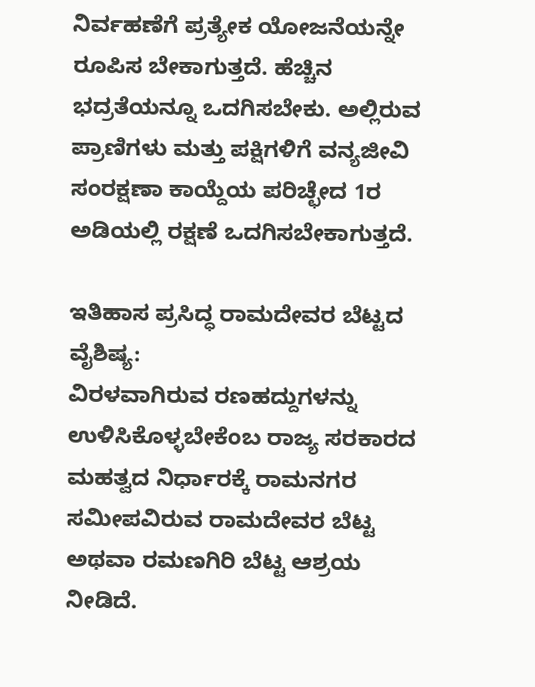ನಿರ್ವಹಣೆಗೆ ಪ್ರತ್ಯೇಕ ಯೋಜನೆಯನ್ನೇ ರೂಪಿಸ ಬೇಕಾಗುತ್ತದೆ. ಹೆಚ್ಚಿನ ಭದ್ರತೆಯನ್ನೂ ಒದಗಿಸಬೇಕು. ಅಲ್ಲಿರುವ ಪ್ರಾಣಿಗಳು ಮತ್ತು ಪಕ್ಷಿಗಳಿಗೆ ವನ್ಯಜೀವಿ ಸಂರಕ್ಷಣಾ ಕಾಯ್ದೆಯ ಪರಿಚ್ಛೇದ 1ರ ಅಡಿಯಲ್ಲಿ ರಕ್ಷಣೆ ಒದಗಿಸಬೇಕಾಗುತ್ತದೆ.

ಇತಿಹಾಸ ಪ್ರಸಿದ್ಧ ರಾಮದೇವರ ಬೆಟ್ಟದ ವೈಶಿಷ್ಯ:
ವಿರಳವಾಗಿರುವ ರಣಹದ್ದುಗಳನ್ನು ಉಳಿಸಿಕೊಳ್ಳಬೇಕೆಂಬ ರಾಜ್ಯ ಸರಕಾರದ ಮಹತ್ವದ ನಿರ್ಧಾರಕ್ಕೆ ರಾಮನಗರ ಸಮೀಪವಿರುವ ರಾಮದೇವರ ಬೆಟ್ಟ ಅಥವಾ ರಮಣಗಿರಿ ಬೆಟ್ಟ ಆಶ್ರಯ ನೀಡಿದೆ.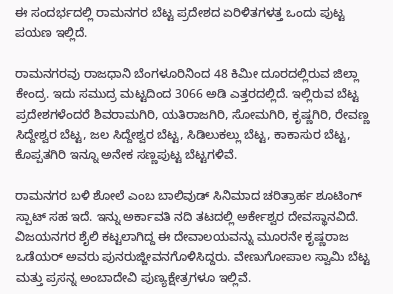ಈ ಸಂದರ್ಭದಲ್ಲಿ ರಾಮನಗರ ಬೆಟ್ಟ ಪ್ರದೇಶದ ಏರಿಳಿತಗಳತ್ತ ಒಂದು ಪುಟ್ಟ ಪಯಣ ಇಲ್ಲಿದೆ.

ರಾಮನಗರವು ರಾಜಧಾನಿ ಬೆಂಗಳೂರಿನಿಂದ 48 ಕಿಮೀ ದೂರದಲ್ಲಿರುವ ಜಿಲ್ಲಾ ಕೇಂದ್ರ. ಇದು ಸಮುದ್ರ ಮಟ್ಟದಿಂದ 3066 ಅಡಿ ಎತ್ತರದಲ್ಲಿದೆ. ಇಲ್ಲಿರುವ ಬೆಟ್ಟ ಪ್ರದೇಶಗಳೆಂದರೆ ಶಿವರಾಮಗಿರಿ, ಯತಿರಾಜಗಿರಿ, ಸೋಮಗಿರಿ, ಕೃಷ್ಣಗಿರಿ, ರೇವಣ್ಣ ಸಿದ್ದೇಶ್ವರ ಬೆಟ್ಟ, ಜಲ ಸಿದ್ದೇಶ್ವರ ಬೆಟ್ಟ, ಸಿಡಿಲುಕಲ್ಲು ಬೆಟ್ಟ, ಕಾಕಾಸುರ ಬೆಟ್ಟ, ಕೊಪ್ಪತಗಿರಿ ಇನ್ನೂ ಅನೇಕ ಸಣ್ಣಪುಟ್ಟ ಬೆಟ್ಟಗಳಿವೆ.

ರಾಮನಗರ ಬಳಿ ಶೋಲೆ ಎಂಬ ಬಾಲಿವುಡ್ ಸಿನಿಮಾದ ಚರಿತ್ರಾರ್ಹ ಶೂಟಿಂಗ್ ಸ್ಪಾಟ್ ಸಹ ಇದೆ. ಇನ್ನು ಅರ್ಕಾವತಿ ನದಿ ತಟದಲ್ಲಿ ಅರ್ಕೇಶ್ವರ ದೇವಸ್ಥಾನವಿದೆ. ವಿಜಯನಗರ ಶೈಲಿ ಕಟ್ಟಲಾಗಿದ್ದ ಈ ದೇವಾಲಯವನ್ನು ಮೂರನೇ ಕೃಷ್ಣರಾಜ ಒಡೆಯರ್ ಅವರು ಪುನರುಜ್ಜೀವನಗೊಳಿಸಿದ್ದರು. ವೇಣುಗೋಪಾಲ ಸ್ವಾಮಿ ಬೆಟ್ಟ ಮತ್ತು ಪ್ರಸನ್ನ ಅಂಬಾದೇವಿ ಪುಣ್ಯಕ್ಷೇತ್ರಗಳೂ ಇಲ್ಲಿವೆ.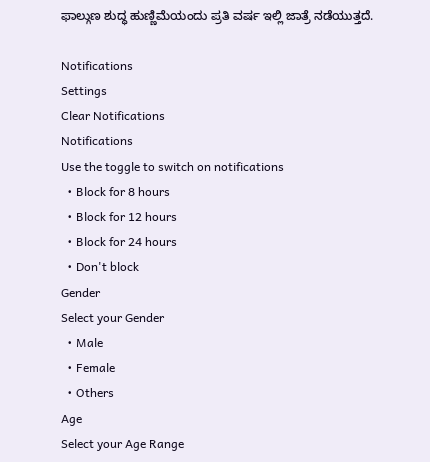ಫಾಲ್ಗುಣ ಶುದ್ಧ ಹುಣ್ಣಿಮೆಯಂದು ಪ್ರತಿ ವರ್ಷ ಇಲ್ಲಿ ಜಾತ್ರೆ ನಡೆಯುತ್ತದೆ.

Notifications
Settings
Clear Notifications
Notifications
Use the toggle to switch on notifications
  • Block for 8 hours
  • Block for 12 hours
  • Block for 24 hours
  • Don't block
Gender
Select your Gender
  • Male
  • Female
  • Others
Age
Select your Age Range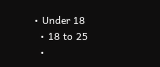• Under 18
  • 18 to 25
  •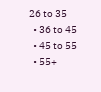26 to 35
  • 36 to 45
  • 45 to 55
  • 55+